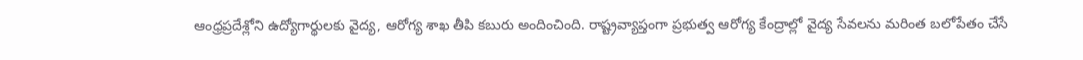ఆంధ్రప్రదేశ్లోని ఉద్యోగార్థులకు వైద్య, ఆరోగ్య శాఖ తీపి కబురు అందించింది. రాష్ట్రవ్యాప్తంగా ప్రభుత్వ ఆరోగ్య కేంద్రాల్లో వైద్య సేవలను మరింత బలోపేతం చేసే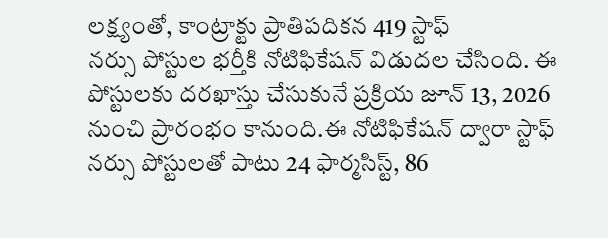లక్ష్యంతో, కాంట్రాక్టు ప్రాతిపదికన 419 స్టాఫ్
నర్సు పోస్టుల భర్తీకి నోటిఫికేషన్ విడుదల చేసింది. ఈ పోస్టులకు దరఖాస్తు చేసుకునే ప్రక్రియ జూన్ 13, 2026 నుంచి ప్రారంభం కానుంది.ఈ నోటిఫికేషన్ ద్వారా స్టాఫ్ నర్సు పోస్టులతో పాటు 24 ఫార్మసిస్ట్, 86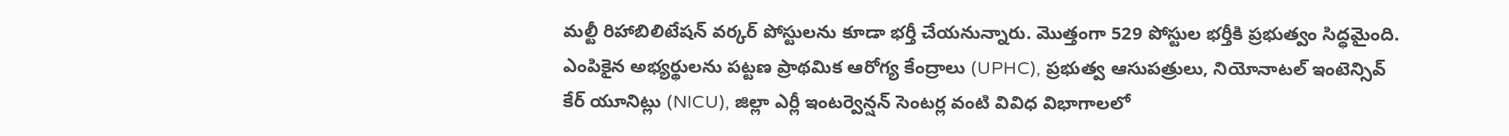మల్టీ రిహాబిలిటేషన్ వర్కర్ పోస్టులను కూడా భర్తీ చేయనున్నారు. మొత్తంగా 529 పోస్టుల భర్తీకి ప్రభుత్వం సిద్ధమైంది. ఎంపికైన అభ్యర్థులను పట్టణ ప్రాథమిక ఆరోగ్య కేంద్రాలు (UPHC), ప్రభుత్వ ఆసుపత్రులు, నియోనాటల్ ఇంటెన్సివ్ కేర్ యూనిట్లు (NICU), జిల్లా ఎర్లీ ఇంటర్వెన్షన్ సెంటర్ల వంటి వివిధ విభాగాలలో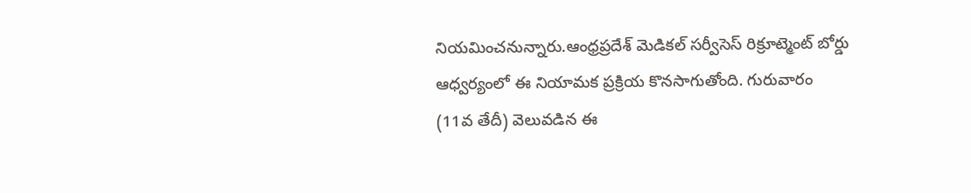నియమించనున్నారు.ఆంధ్రప్రదేశ్ మెడికల్ సర్వీసెస్ రిక్రూట్మెంట్ బోర్డు ఆధ్వర్యంలో ఈ నియామక ప్రక్రియ కొనసాగుతోంది. గురువారం (11వ తేదీ) వెలువడిన ఈ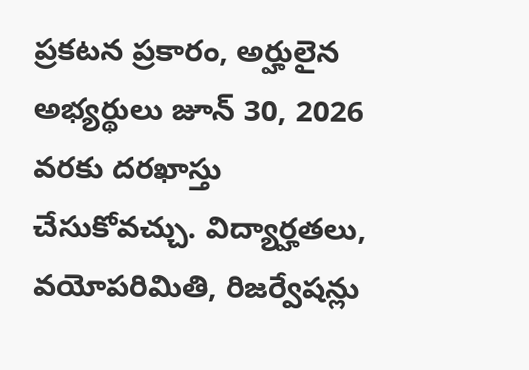ప్రకటన ప్రకారం, అర్హులైన అభ్యర్థులు జూన్ 30, 2026 వరకు దరఖాస్తు చేసుకోవచ్చు. విద్యార్హతలు, వయోపరిమితి, రిజర్వేషన్లు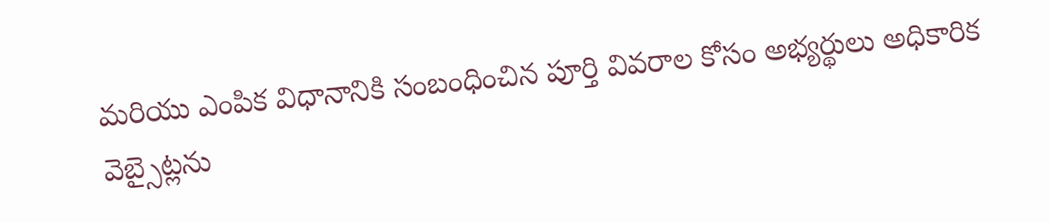మరియు ఎంపిక విధానానికి సంబంధించిన పూర్తి వివరాల కోసం అభ్యర్థులు అధికారిక వెబ్సైట్లను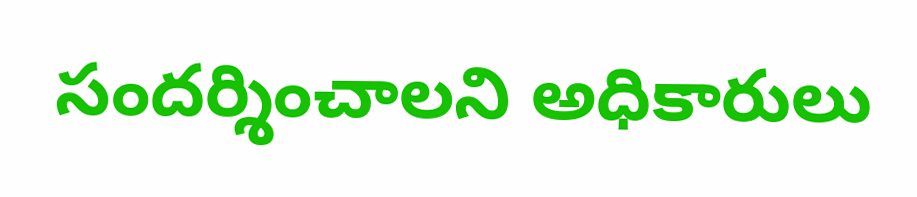సందర్శించాలని అధికారులు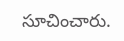సూచించారు.